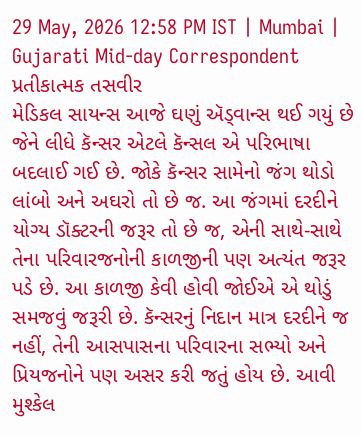29 May, 2026 12:58 PM IST | Mumbai | Gujarati Mid-day Correspondent
પ્રતીકાત્મક તસવીર
મેડિકલ સાયન્સ આજે ઘણું ઍડ્વાન્સ થઈ ગયું છે જેને લીધે કૅન્સર એટલે કૅન્સલ એ પરિભાષા બદલાઈ ગઈ છે. જોકે કૅન્સર સામેનો જંગ થોડો લાંબો અને અઘરો તો છે જ. આ જંગમાં દરદીને યોગ્ય ડૉક્ટરની જરૂર તો છે જ, એની સાથે-સાથે તેના પરિવારજનોની કાળજીની પણ અત્યંત જરૂર પડે છે. આ કાળજી કેવી હોવી જોઈએ એ થોડું સમજવું જરૂરી છે. કૅન્સરનું નિદાન માત્ર દરદીને જ નહીં, તેની આસપાસના પરિવારના સભ્યો અને પ્રિયજનોને પણ અસર કરી જતું હોય છે. આવી મુશ્કેલ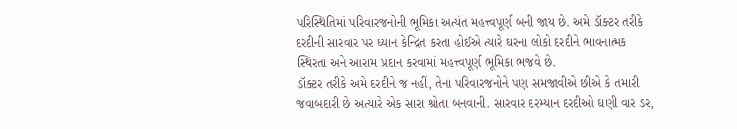પરિસ્થિતિમાં પરિવારજનોની ભૂમિકા અત્યંત મહત્ત્વપૂર્ણ બની જાય છે. અમે ડૉક્ટર તરીકે દરદીની સારવાર પર ધ્યાન કેન્દ્રિત કરતા હોઈએ ત્યારે ઘરના લોકો દરદીને ભાવનાત્મક સ્થિરતા અને આરામ પ્રદાન કરવામાં મહત્ત્વપૂર્ણ ભૂમિકા ભજવે છે.
ડૉક્ટર તરીકે અમે દરદીને જ નહીં, તેના પરિવારજનોને પણ સમજાવીએ છીએ કે તમારી જવાબદારી છે અત્યારે એક સારા શ્રોતા બનવાની. સારવાર દરમ્યાન દરદીઓ ઘણી વાર ડર,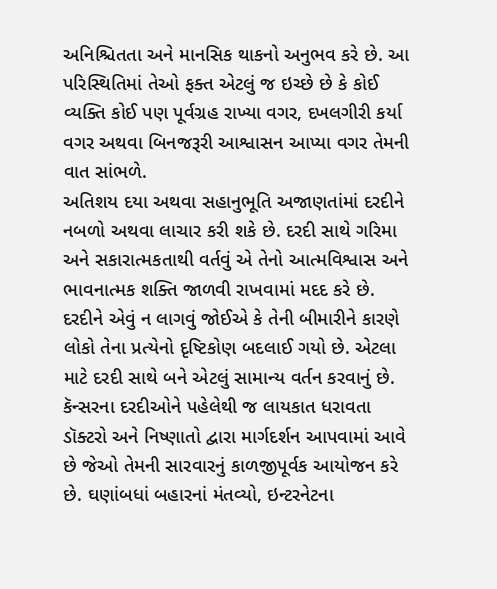અનિશ્ચિતતા અને માનસિક થાકનો અનુભવ કરે છે. આ પરિસ્થિતિમાં તેઓ ફક્ત એટલું જ ઇચ્છે છે કે કોઈ વ્યક્તિ કોઈ પણ પૂર્વગ્રહ રાખ્યા વગર, દખલગીરી કર્યા વગર અથવા બિનજરૂરી આશ્વાસન આપ્યા વગર તેમની વાત સાંભળે.
અતિશય દયા અથવા સહાનુભૂતિ અજાણતાંમાં દરદીને નબળો અથવા લાચાર કરી શકે છે. દરદી સાથે ગરિમા અને સકારાત્મકતાથી વર્તવું એ તેનો આત્મવિશ્વાસ અને ભાવનાત્મક શક્તિ જાળવી રાખવામાં મદદ કરે છે. દરદીને એવું ન લાગવું જોઈએ કે તેની બીમારીને કારણે લોકો તેના પ્રત્યેનો દૃષ્ટિકોણ બદલાઈ ગયો છે. એટલા માટે દરદી સાથે બને એટલું સામાન્ય વર્તન કરવાનું છે.
કૅન્સરના દરદીઓને પહેલેથી જ લાયકાત ધરાવતા ડૉક્ટરો અને નિષ્ણાતો દ્વારા માર્ગદર્શન આપવામાં આવે છે જેઓ તેમની સારવારનું કાળજીપૂર્વક આયોજન કરે છે. ઘણાંબધાં બહારનાં મંતવ્યો, ઇન્ટરનેટના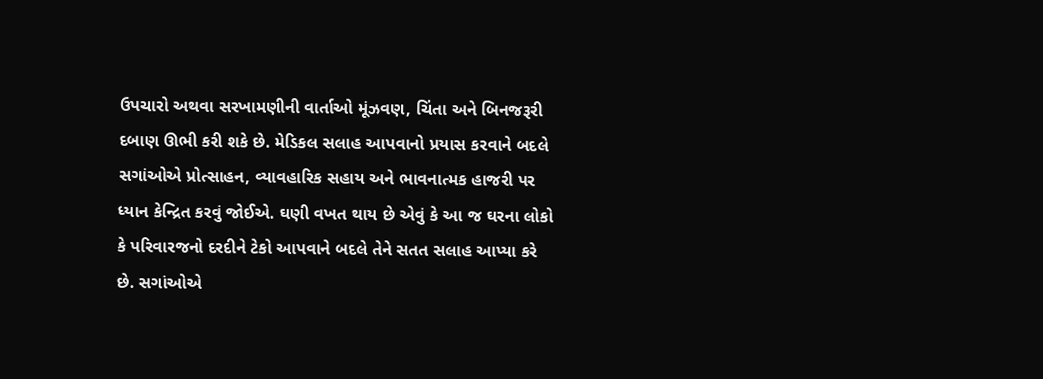ઉપચારો અથવા સરખામણીની વાર્તાઓ મૂંઝવણ, ચિંતા અને બિનજરૂરી દબાણ ઊભી કરી શકે છે. મેડિકલ સલાહ આપવાનો પ્રયાસ કરવાને બદલે સગાંઓએ પ્રોત્સાહન, વ્યાવહારિક સહાય અને ભાવનાત્મક હાજરી પર ધ્યાન કેન્દ્રિત કરવું જોઈએ. ઘણી વખત થાય છે એવું કે આ જ ઘરના લોકો કે પરિવારજનો દરદીને ટેકો આપવાને બદલે તેને સતત સલાહ આપ્યા કરે છે. સગાંઓએ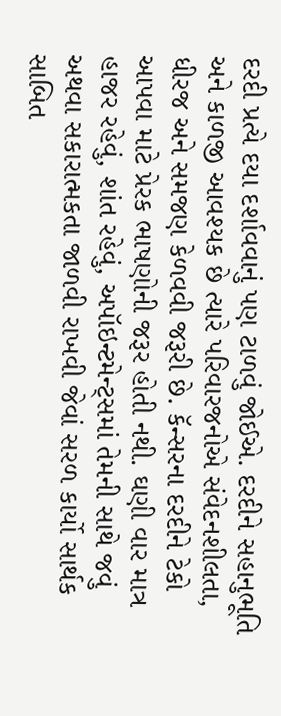દરદી પ્રત્યે દયા દર્શાવવાનું પણ ટાળવું જોઈએ. દરદીને સહાનુભૂતિ અને કાળજી આવશ્યક છે ત્યારે પરિવારજનોએ સંવેદનશીલતા, ધીરજ અને સમજણ કેળવવી જરૂરી છે. કૅન્સરના દરદીને ટેકો આપવા માટે પ્રેરક ભાષણોની જરૂર હોતી નથી. ઘણી વાર માત્ર હાજર રહેવું, શાંત રહેવું, અપૉઇન્ટમેન્ટ્સમાં તેમની સાથે જવું અથવા સકારાત્મકતા જાળવી રાખવી જેવાં સરળ કાર્યો સાર્થક સાબિત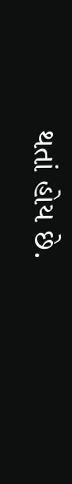થતાં હોય છે.